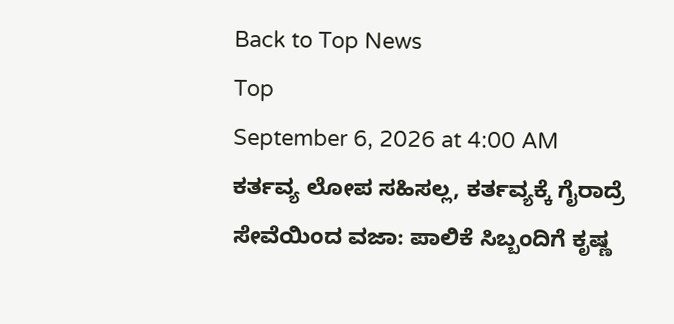Back to Top News
Top
September 6, 2026 at 4:00 AM
ಕರ್ತವ್ಯ ಲೋಪ ಸಹಿಸಲ್ಲ, ಕರ್ತವ್ಯಕ್ಕೆ ಗೈರಾದ್ರೆ ಸೇವೆಯಿಂದ ವಜಾ: ಪಾಲಿಕೆ ಸಿಬ್ಬಂದಿಗೆ ಕೃಷ್ಣ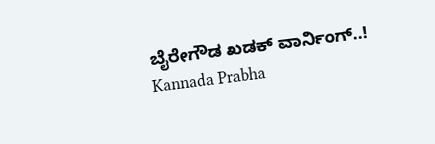ಬೈರೇಗೌಡ ಖಡಕ್ ವಾರ್ನಿಂಗ್..!
Kannada Prabha